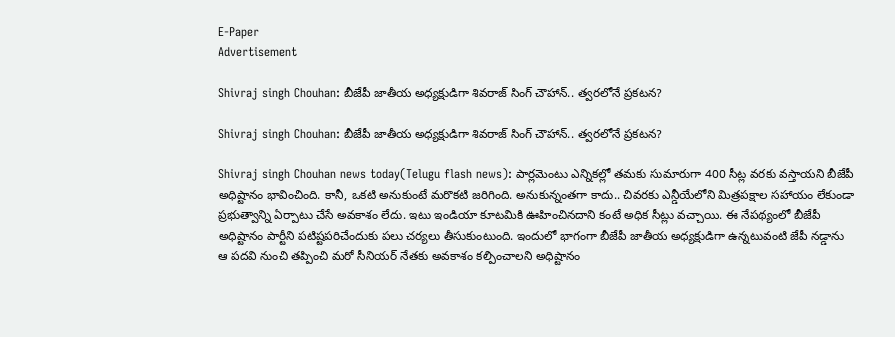E-Paper
Advertisement

Shivraj singh Chouhan: బీజేపీ జాతీయ అధ్యక్షుడిగా శివరాజ్ సింగ్ చౌహాన్.. త్వరలోనే ప్రకటన?

Shivraj singh Chouhan: బీజేపీ జాతీయ అధ్యక్షుడిగా శివరాజ్ సింగ్ చౌహాన్.. త్వరలోనే ప్రకటన?

Shivraj singh Chouhan news today(Telugu flash news): పార్లమెంటు ఎన్నికల్లో తమకు సుమారుగా 400 సీట్ల వరకు వస్తాయని బీజేపీ అధిష్టానం భావించింది. కానీ, ఒకటి అనుకుంటే మరొకటి జరిగింది. అనుకున్నంతగా కాదు.. చివరకు ఎన్డీయేలోని మిత్రపక్షాల సహాయం లేకుండా ప్రభుత్వాన్ని ఏర్పాటు చేసే అవకాశం లేదు. ఇటు ఇండియా కూటమికి ఊహించినదాని కంటే అధిక సీట్లు వచ్చాయి. ఈ నేపథ్యంలో బీజేపీ అధిష్టానం పార్టీని పటిష్టపరిచేందుకు పలు చర్యలు తీసుకుంటుంది. ఇందులో భాగంగా బీజేపీ జాతీయ అధ్యక్షుడిగా ఉన్నటువంటి జేపీ నడ్డాను ఆ పదవి నుంచి తప్పించి మరో సీనియర్ నేతకు అవకాశం కల్పించాలని అధిష్టానం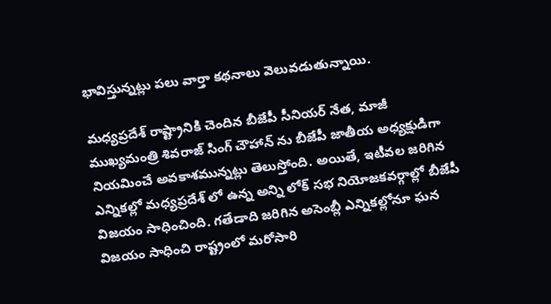భావిస్తున్నట్లు పలు వార్తా కథనాలు వెలువడుతున్నాయి.

మధ్యప్రదేశ్ రాష్ట్రానికి చెందిన బీజేపీ సీనియర్ నేత, మాజీ ముఖ్యమంత్రి శివరాజ్ సింగ్ చౌహాన్ ను బీజేపీ జాతీయ అధ్యక్షుడిగా నియమించే అవకాశమున్నట్లు తెలుస్తోంది. అయితే, ఇటీవల జరిగిన ఎన్నికల్లో మధ్యప్రదేశ్ లో ఉన్న అన్ని లోక్ సభ నియోజకవర్గాల్లో బీజేపీ విజయం సాధించింది. గతేడాది జరిగిన అసెంబ్లీ ఎన్నికల్లోనూ ఘన విజయం సాధించి రాష్ట్రంలో మరోసారి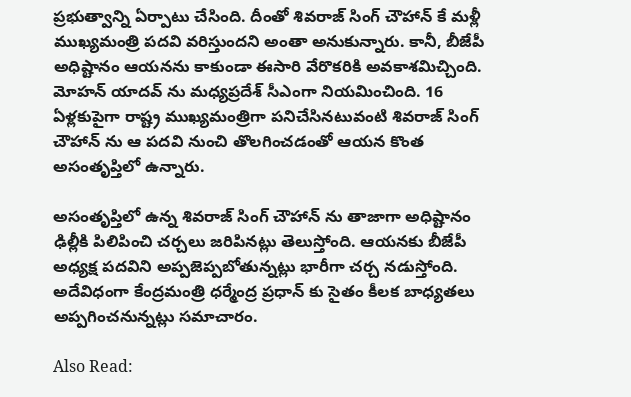ప్రభుత్వాన్ని ఏర్పాటు చేసింది. దీంతో శివరాజ్ సింగ్ చౌహాన్ కే మళ్లీ ముఖ్యమంత్రి పదవి వరిస్తుందని అంతా అనుకున్నారు. కానీ, బీజేపీ అధిష్టానం ఆయనను కాకుండా ఈసారి వేరొకరికి అవకాశమిచ్చింది. మోహన్ యాదవ్ ను మధ్యప్రదేశ్ సీఎంగా నియమించింది. 16 ఏళ్లకుపైగా రాష్ట్ర ముఖ్యమంత్రిగా పనిచేసినటువంటి శివరాజ్ సింగ్ చౌహాన్ ను ఆ పదవి నుంచి తొలగించడంతో ఆయన కొంత అసంతృప్తిలో ఉన్నారు.

అసంతృప్తిలో ఉన్న శివరాజ్ సింగ్ చౌహాన్ ను తాజాగా అధిష్టానం ఢిల్లీకి పిలిపించి చర్చలు జరిపినట్లు తెలుస్తోంది. ఆయనకు బీజేపీ అధ్యక్ష పదవిని అప్పజెప్పబోతున్నట్లు భారీగా చర్చ నడుస్తోంది. అదేవిధంగా కేంద్రమంత్రి ధర్మేంద్ర ప్రధాన్ కు సైతం కీలక బాధ్యతలు అప్పగించనున్నట్లు సమాచారం.

Also Read: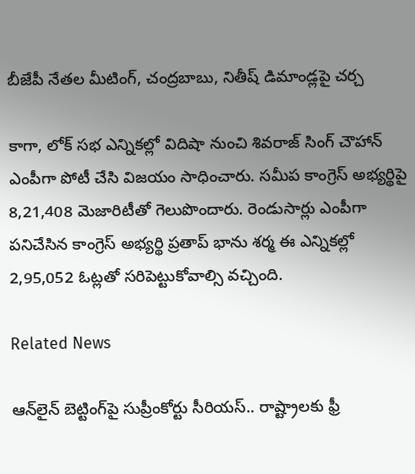బీజేపీ నేతల మీటింగ్, చంద్రబాబు, నితీష్‌ డిమాండ్లపై చర్చ

కాగా, లోక్ సభ ఎన్నికల్లో విదిషా నుంచి శివరాజ్ సింగ్ చౌహాన్ ఎంపీగా పోటీ చేసి విజయం సాధించారు. సమీప కాంగ్రెస్ అభ్యర్థిపై 8,21,408 మెజారిటీతో గెలుపొందారు. రెండుసార్లు ఎంపీగా పనిచేసిన కాంగ్రెస్ అభ్యర్థి ప్రతాప్ భాను శర్మ ఈ ఎన్నికల్లో 2,95,052 ఓట్లతో సరిపెట్టుకోవాల్సి వచ్చింది.

Related News

ఆన్‌లైన్ బెట్టింగ్‌పై సుప్రీంకోర్టు సీరియస్.. రాష్ట్రాలకు ఫ్రీ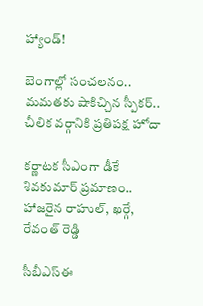హ్యాండ్!

బెంగాల్లో సంచలనం.. మమతకు షాకిచ్చిన స్పీకర్.. చీలిక వర్గానికి ప్రతిపక్ష హోదా

కర్ణాటక సీఎంగా డీకే శివకుమార్‌ ప్రమాణం.. హాజరైన రాహుల్, ఖర్గే, రేవంత్ రెడ్డి

సీబీఎస్ఈ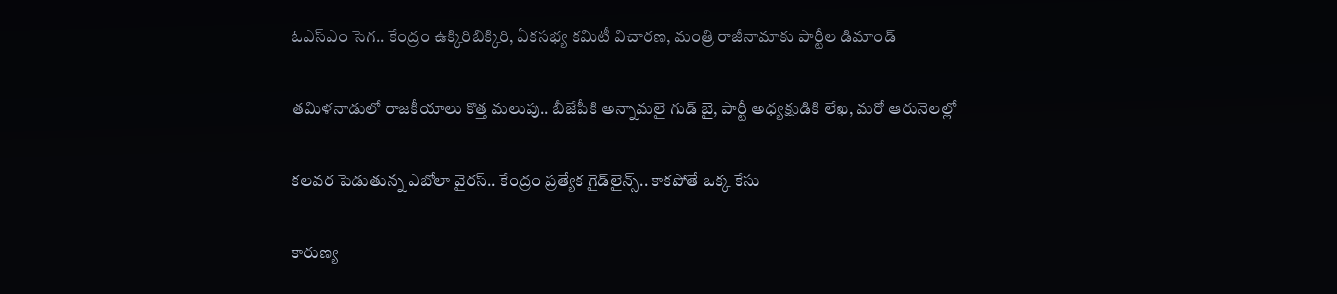ఓఎస్ఎం సెగ.. కేంద్రం ఉక్కిరిబిక్కిరి, ఏకసభ్య కమిటీ విచారణ, మంత్రి రాజీనామాకు పార్టీల డిమాండ్

తమిళనాడులో రాజకీయాలు కొత్త మలుపు.. బీజేపీకి అన్నామలై గుడ్ బై, పార్టీ అధ్యక్షుడికి లేఖ, మరో ఆరునెలల్లో

కలవర పెడుతున్న ఎబోలా వైరస్.. కేంద్రం ప్రత్యేక గైడ్‌లైన్స్.. కాకపోతే ఒక్క కేసు

కారుణ్య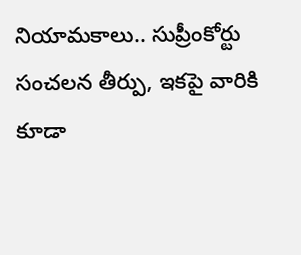నియామకాలు.. సుప్రీంకోర్టు సంచలన తీర్పు, ఇకపై వారికి కూడా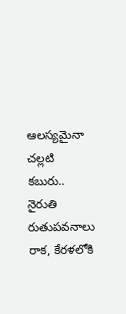ఆలస్యమైనా చల్లటి కబురు.. నైరుతి రుతుపవనాలు రాక, కేరళలోకి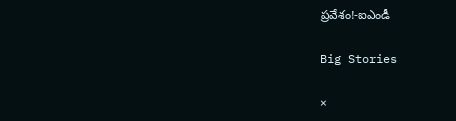ప్రవేశం!-ఐఎండీ

Big Stories

×